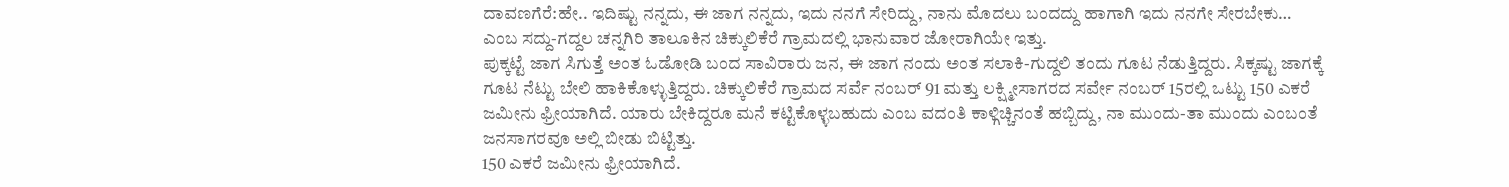ದಾವಣಗೆರೆ:ಹೇ.. ಇದಿಷ್ಟು ನನ್ನದು, ಈ ಜಾಗ ನನ್ನದು, ಇದು ನನಗೆ ಸೇರಿದ್ದು, ನಾನು ಮೊದಲು ಬಂದದ್ದು ಹಾಗಾಗಿ ಇದು ನನಗೇ ಸೇರಬೇಕು… ಎಂಬ ಸದ್ದು-ಗದ್ದಲ ಚನ್ನಗಿರಿ ತಾಲೂಕಿನ ಚಿಕ್ಕುಲಿಕೆರೆ ಗ್ರಾಮದಲ್ಲಿ ಭಾನುವಾರ ಜೋರಾಗಿಯೇ ಇತ್ತು.
ಪುಕ್ಕಟ್ಟೆ ಜಾಗ ಸಿಗುತ್ತೆ ಅಂತ ಓಡೋಡಿ ಬಂದ ಸಾವಿರಾರು ಜನ, ಈ ಜಾಗ ನಂದು ಅಂತ ಸಲಾಕಿ-ಗುದ್ದಲಿ ತಂದು ಗೂಟ ನೆಡುತ್ತಿದ್ದರು. ಸಿಕ್ಕಷ್ಟು ಜಾಗಕ್ಕೆ ಗೂಟ ನೆಟ್ಟು ಬೇಲಿ ಹಾಕಿಕೊಳ್ಳುತ್ತಿದ್ದರು. ಚಿಕ್ಕುಲಿಕೆರೆ ಗ್ರಾಮದ ಸರ್ವೆ ನಂಬರ್ 91 ಮತ್ತು ಲಕ್ಷ್ಮೀಸಾಗರದ ಸರ್ವೇ ನಂಬರ್ 15ರಲ್ಲಿ ಒಟ್ಟು 150 ಎಕರೆ ಜಮೀನು ಫ್ರೀಯಾಗಿದೆ. ಯಾರು ಬೇಕಿದ್ದರೂ ಮನೆ ಕಟ್ಟಿಕೊಳ್ಳಬಹುದು ಎಂಬ ವದಂತಿ ಕಾಳ್ಗಿಚ್ಚಿನಂತೆ ಹಬ್ಬಿದ್ದು, ನಾ ಮುಂದು-ತಾ ಮುಂದು ಎಂಬಂತೆ ಜನಸಾಗರವೂ ಅಲ್ಲಿ ಬೀಡು ಬಿಟ್ಟಿತ್ತು.
150 ಎಕರೆ ಜಮೀನು ಫ್ರೀಯಾಗಿದೆ.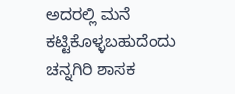ಅದರಲ್ಲಿ ಮನೆ ಕಟ್ಟಿಕೊಳ್ಳಬಹುದೆಂದು ಚನ್ನಗಿರಿ ಶಾಸಕ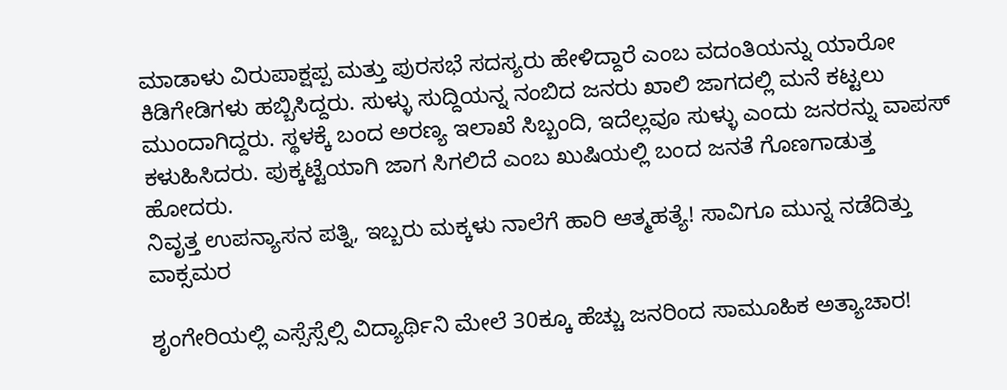ಮಾಡಾಳು ವಿರುಪಾಕ್ಷಪ್ಪ ಮತ್ತು ಪುರಸಭೆ ಸದಸ್ಯರು ಹೇಳಿದ್ದಾರೆ ಎಂಬ ವದಂತಿಯನ್ನು ಯಾರೋ ಕಿಡಿಗೇಡಿಗಳು ಹಬ್ಬಿಸಿದ್ದರು. ಸುಳ್ಳು ಸುದ್ದಿಯನ್ನ ನಂಬಿದ ಜನರು ಖಾಲಿ ಜಾಗದಲ್ಲಿ ಮನೆ ಕಟ್ಟಲು ಮುಂದಾಗಿದ್ದರು. ಸ್ಥಳಕ್ಕೆ ಬಂದ ಅರಣ್ಯ ಇಲಾಖೆ‌ ಸಿಬ್ಬಂದಿ, ಇದೆಲ್ಲವೂ ಸುಳ್ಳು ಎಂದು ಜನರನ್ನು ವಾಪಸ್ ಕಳುಹಿಸಿದರು. ಪುಕ್ಕಟ್ಟೆಯಾಗಿ ಜಾಗ ಸಿಗಲಿದೆ ಎಂಬ ಖುಷಿಯಲ್ಲಿ ಬಂದ ಜನತೆ ಗೊಣಗಾಡುತ್ತ ಹೋದರು.
ನಿವೃತ್ತ ಉಪನ್ಯಾಸನ ಪತ್ನಿ, ಇಬ್ಬರು ಮಕ್ಕಳು ನಾಲೆಗೆ ಹಾರಿ ಆತ್ಮಹತ್ಯೆ! ಸಾವಿಗೂ ಮುನ್ನ ನಡೆದಿತ್ತು ವಾಕ್ಸಮರ

ಶೃಂಗೇರಿಯಲ್ಲಿ ಎಸ್ಸೆಸ್ಸೆಲ್ಸಿ ವಿದ್ಯಾರ್ಥಿನಿ ಮೇಲೆ 30ಕ್ಕೂ ಹೆಚ್ಚು ಜನರಿಂದ ಸಾಮೂಹಿಕ ಅತ್ಯಾಚಾರ!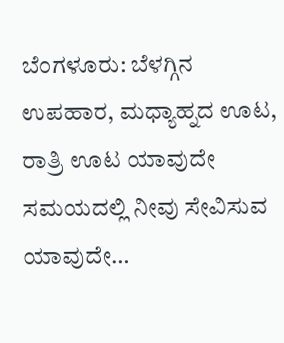ಬೆಂಗಳೂರು: ಬೆಳಗ್ಗಿನ ಉಪಹಾರ, ಮಧ್ಯಾಹ್ನದ ಊಟ, ರಾತ್ರಿ ಊಟ ಯಾವುದೇ ಸಮಯದಲ್ಲಿ ನೀವು ಸೇವಿಸುವ ಯಾವುದೇ…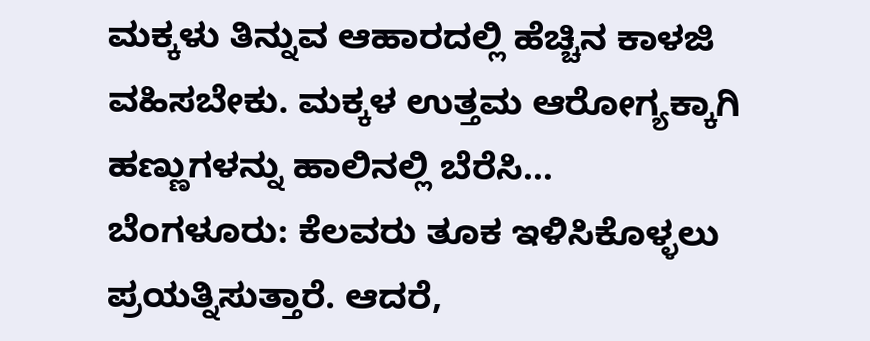ಮಕ್ಕಳು ತಿನ್ನುವ ಆಹಾರದಲ್ಲಿ ಹೆಚ್ಚಿನ ಕಾಳಜಿ ವಹಿಸಬೇಕು. ಮಕ್ಕಳ ಉತ್ತಮ ಆರೋಗ್ಯಕ್ಕಾಗಿ ಹಣ್ಣುಗಳನ್ನು ಹಾಲಿನಲ್ಲಿ ಬೆರೆಸಿ…
ಬೆಂಗಳೂರು: ಕೆಲವರು ತೂಕ ಇಳಿಸಿಕೊಳ್ಳಲು ಪ್ರಯತ್ನಿಸುತ್ತಾರೆ. ಆದರೆ,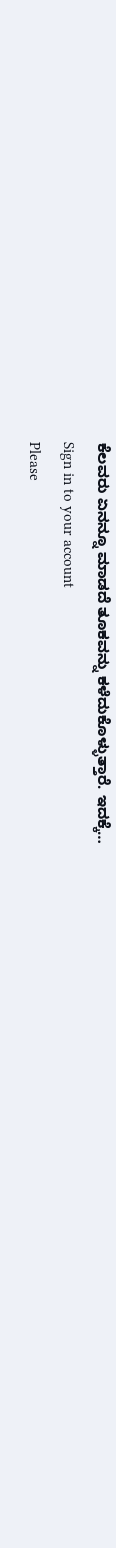ಕೆಲವರು ಏನನ್ನೂ ಮಾಡದೆ ತೂಕವನ್ನು ಕಳೆದುಕೊಳ್ಳುತ್ತಾರೆ. ಇದಕ್ಕೆ…
Sign in to your account
Please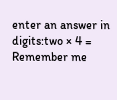enter an answer in digits:two × 4 =
Remember me